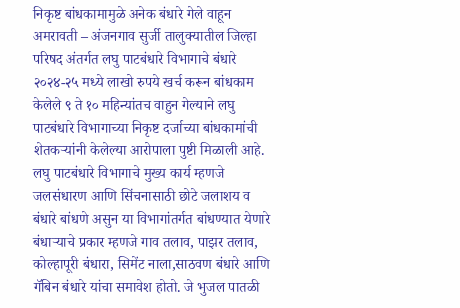निकृष्ट बांधकामामुळे अनेक बंधारे गेले वाहून
अमरावती – अंजनगाव सुर्जी तालुक्यातील जिल्हा परिषद अंतर्गत लघु पाटबंधारे विभागाचे बंधारे २०२४-२५ मध्ये लाखो रुपये खर्च करून बांधकाम केलेले ९ ते १० महिन्यांतच वाहुन गेल्याने लघु पाटबंधारे विभागाच्या निकृष्ट दर्जाच्या बांधकामांची शेतकऱ्यांनी केलेल्या आरोपाला पुष्टी मिळाली आहे.
लघु पाटबंधारे विभागाचे मुख्य कार्य म्हणजे जलसंधारण आणि सिंचनासाठी छोटे जलाशय व बंधारे बांधणे असुन या विभागांतर्गत बांधण्यात येणारे बंधाऱ्याचे प्रकार म्हणजे गाव तलाव, पाझर तलाव, कोल्हापूरी बंधारा, सिमेंट नाला,साठवण बंधारे आणि गॅबिन बंधारे यांचा समावेश होतो. जे भुजल पातळी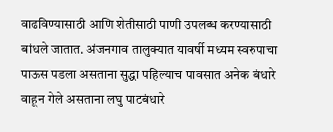वाढविण्यासाठी आणि शेतीसाठी पाणी उपलब्ध करण्यासाठी बांधले जातात. अंजनगाव तालुक्यात यावर्षी मध्यम स्वरुपाचा पाऊस पडला असताना सुद्धा पहिल्याच पावसात अनेक बंधारे वाहून गेले असताना लघु पाटबंधारे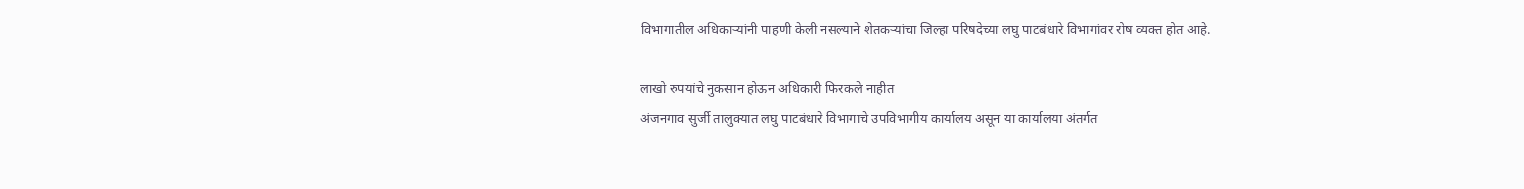विभागातील अधिकाऱ्यांनी पाहणी केली नसल्याने शेतकऱ्यांचा जिल्हा परिषदेच्या लघु पाटबंधारे विभागांवर रोष व्यक्त होत आहे.

लाखो रुपयांचे नुकसान होऊन अधिकारी फिरकले नाहीत
अंजनगाव सुर्जी तालुक्यात लघु पाटबंधारे विभागाचे उपविभागीय कार्यालय असून या कार्यालया अंतर्गत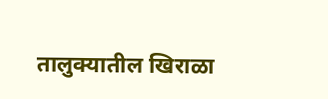तालुक्यातील खिराळा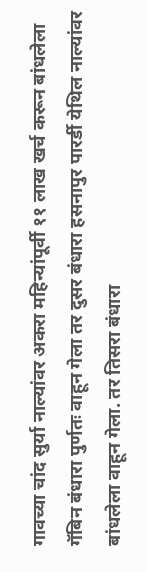गावच्या चांद सुर्या नाल्यांवर अकरा महिन्यांपूर्वी ११ लाख खर्च करून बांधलेला गॅबिन बंधारा पुर्णतः वाहून गेला तर दुसर बंधारा हसनापुर पारर्डी येथिल नाल्यांवर बांधलेला वाहून गेला. तर तिसरा बंधारा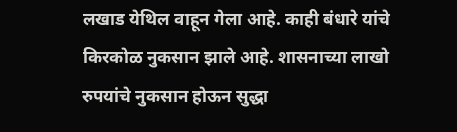लखाड येथिल वाहून गेला आहे. काही बंधारे यांचे किरकोळ नुकसान झाले आहे. शासनाच्या लाखो रुपयांचे नुकसान होऊन सुद्धा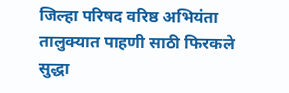जिल्हा परिषद वरिष्ठ अभियंता तालुक्यात पाहणी साठी फिरकले सुद्धा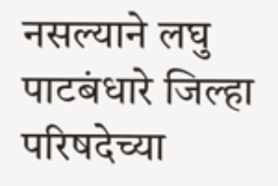नसल्याने लघु पाटबंधारे जिल्हा परिषदेच्या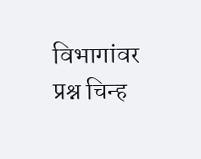विभागांवर प्रश्न चिन्ह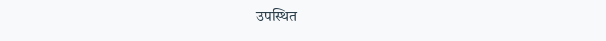उपस्थित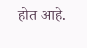होत आहे.